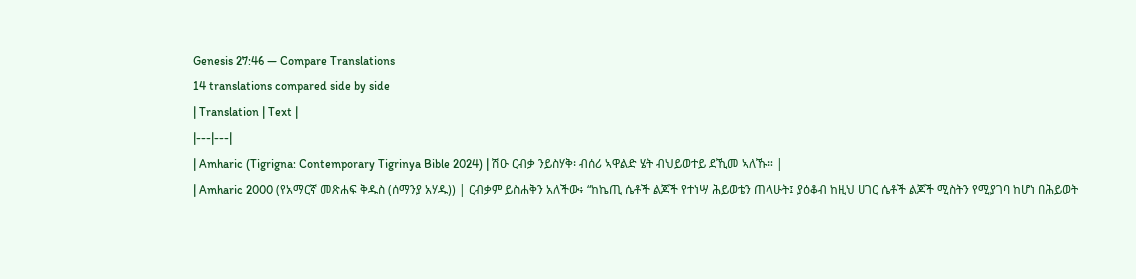Genesis 27:46 — Compare Translations
14 translations compared side by side
| Translation | Text |
|---|---|
| Amharic (Tigrigna: Contemporary Tigrinya Bible 2024) | ሽዑ ርብቃ ንይስሃቅ፡ ብሰሪ ኣዋልድ ሄት ብህይወተይ ደኺመ ኣለኹ። |
| Amharic 2000 (የአማርኛ መጽሐፍ ቅዱስ (ሰማንያ አሃዱ)) | ርብቃም ይስሐቅን አለችው፥ “ከኬጢ ሴቶች ልጆች የተነሣ ሕይወቴን ጠላሁት፤ ያዕቆብ ከዚህ ሀገር ሴቶች ልጆች ሚስትን የሚያገባ ከሆነ በሕይወት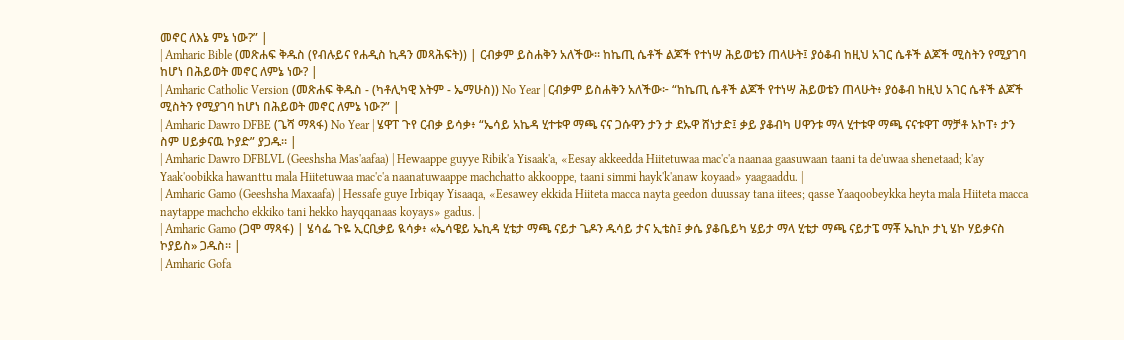መኖር ለእኔ ምኔ ነው?” |
| Amharic Bible (መጽሐፍ ቅዱስ (የብሉይና የሐዲስ ኪዳን መጻሕፍት)) | ርብቃም ይስሐቅን አለችው። ከኬጢ ሴቶች ልጆች የተነሣ ሕይወቴን ጠላሁት፤ ያዕቆብ ከዚህ አገር ሴቶች ልጆች ሚስትን የሚያገባ ከሆነ በሕይወት መኖር ለምኔ ነው? |
| Amharic Catholic Version (መጽሐፍ ቅዱስ - (ካቶሊካዊ እትም - ኤማሁስ)) No Year | ርብቃም ይስሐቅን አለችው፦ “ከኬጢ ሴቶች ልጆች የተነሣ ሕይወቴን ጠላሁት፥ ያዕቆብ ከዚህ አገር ሴቶች ልጆች ሚስትን የሚያገባ ከሆነ በሕይወት መኖር ለምኔ ነው?” |
| Amharic Dawro DFBE (ጌሻ ማጻፋ) No Year | ሄዋፐ ጉየ ርብቃ ይሳቃ፥ “ኤሳይ አኬዳ ሂተቱዋ ማጫ ናና ጋሱዋን ታን ታ ደኡዋ ሸነታድ፤ ቃይ ያቆብካ ሀዋንቱ ማላ ሂተቱዋ ማጫ ናናቱዋፐ ማቻቶ አኮፐ፥ ታን ስም ሀይቃናዉ ኮያድ” ያጋዱ። |
| Amharic Dawro DFBLVL (Geeshsha Mas'aafaa) | Hewaappe guyye Ribik'a Yisaak'a, «Eesay akkeedda Hiitetuwaa mac'c'a naanaa gaasuwaan taani ta de'uwaa shenetaad; k'ay Yaak'oobikka hawanttu mala Hiitetuwaa mac'c'a naanatuwaappe machchatto akkooppe, taani simmi hayk'k'anaw koyaad» yaagaaddu. |
| Amharic Gamo (Geeshsha Maxaafa) | Hessafe guye Irbiqay Yisaaqa, «Eesawey ekkida Hiiteta macca nayta geedon duussay tana iitees; qasse Yaaqoobeykka heyta mala Hiiteta macca naytappe machcho ekkiko tani hekko hayqqanaas koyays» gadus. |
| Amharic Gamo (ጋሞ ማጻፋ) | ሄሳፌ ጉዬ ኢርቢቃይ ዪሳቃ፥ «ኤሳዌይ ኤኪዳ ሂቴታ ማጫ ናይታ ጌዶን ዱሳይ ታና ኢቴስ፤ ቃሴ ያቆቤይካ ሄይታ ማላ ሂቴታ ማጫ ናይታፔ ማቾ ኤኪኮ ታኒ ሄኮ ሃይቃናስ ኮያይስ» ጋዱስ። |
| Amharic Gofa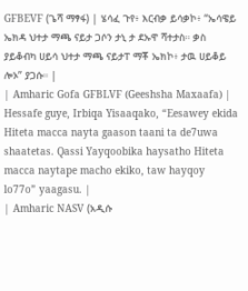GFBEVF (ጌሻ ማፃፋ) | ሄሳፈ ጉየ፥ እርብቃ ይሳቃኮ፥ “ኤሳዌይ ኤክዳ ህተታ ማጫ ናይታ ጋሶን ታኒ ታ ደኡዋ ሻተታስ። ቃስ ያይቆብካ ሀይሳ ህተታ ማጫ ናይታፐ ማቾ ኤክኮ፥ ታዉ ሀይቆይ ሎኦ” ያጋሱ። |
| Amharic Gofa GFBLVF (Geeshsha Maxaafa) | Hessafe guye, Irbiqa Yisaaqako, “Eesawey ekida Hiteta macca nayta gaason taani ta de7uwa shaatetas. Qassi Yayqoobika haysatho Hiteta macca naytape macho ekiko, taw hayqoy lo77o” yaagasu. |
| Amharic NASV (አዲሱ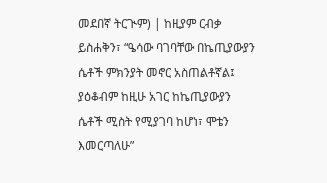መደበኛ ትርጒም) | ከዚያም ርብቃ ይስሐቅን፣ “ዔሳው ባገባቸው በኬጢያውያን ሴቶች ምክንያት መኖር አስጠልቶኛል፤ ያዕቆብም ከዚሁ አገር ከኬጢያውያን ሴቶች ሚስት የሚያገባ ከሆነ፣ ሞቴን እመርጣለሁ”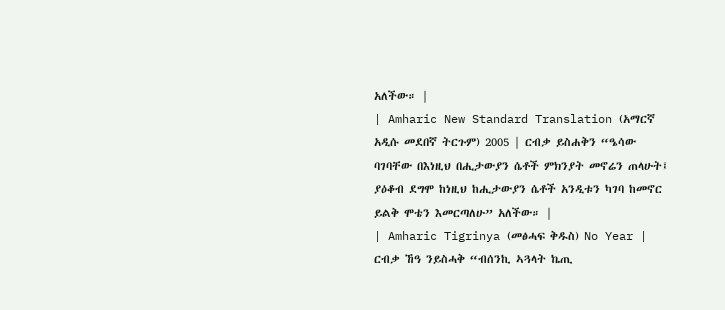አለችው። |
| Amharic New Standard Translation (አማርኛ አዲሱ መደበኛ ትርጉም) 2005 | ርብቃ ይስሐቅን “ዔሳው ባገባቸው በእነዚህ በሒታውያን ሴቶች ምክንያት መኖሬን ጠላሁት፤ ያዕቆብ ደግሞ ከነዚህ ከሒታውያን ሴቶች አንዲቱን ካገባ ከመኖር ይልቅ ሞቴን እመርጣለሁ” አለችው። |
| Amharic Tigrinya (መፅሓፍ ቅዱስ) No Year | ርብቃ ኸዓ ንይስሓቅ “ብሰንኪ ኣጓላት ኬጢ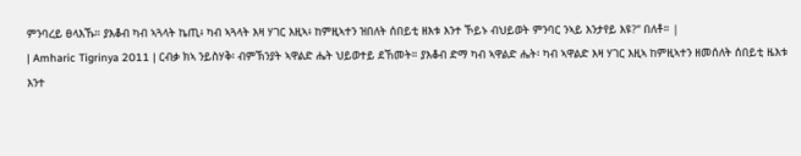ምንባረይ ፀላእኹ። ያእቆብ ካብ ኣጓላት ኬጢ፥ ካብ ኣጓላት እዛ ሃገር እዚኣ፥ ከምዚኣተን ዝበለት ሰበይቲ ዘእቱ እንተ ኾይኑ ብህይወት ምንባር ንኣይ እንታየይ እዩ?” በለቶ። |
| Amharic Tigrinya 2011 | ርብቃ ክኣ ንይስሃቅ፡ ብምኽንያት ኣዋልድ ሔት ህይወተይ ደኸመት። ያእቆብ ድማ ካብ ኣዋልድ ሔት፡ ካብ ኣዋልድ እዛ ሃገር እዚኣ ከምዚኣተን ዘመሰለት ሰበይቲ ዜእቱ እንተ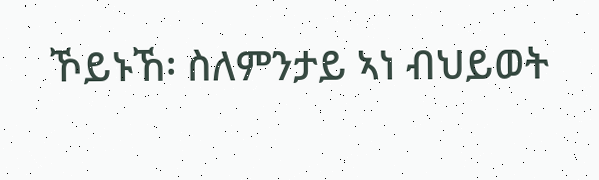ኾይኑኸ፡ ስለምንታይ ኣነ ብህይወት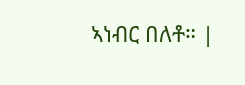ኣነብር በለቶ። |